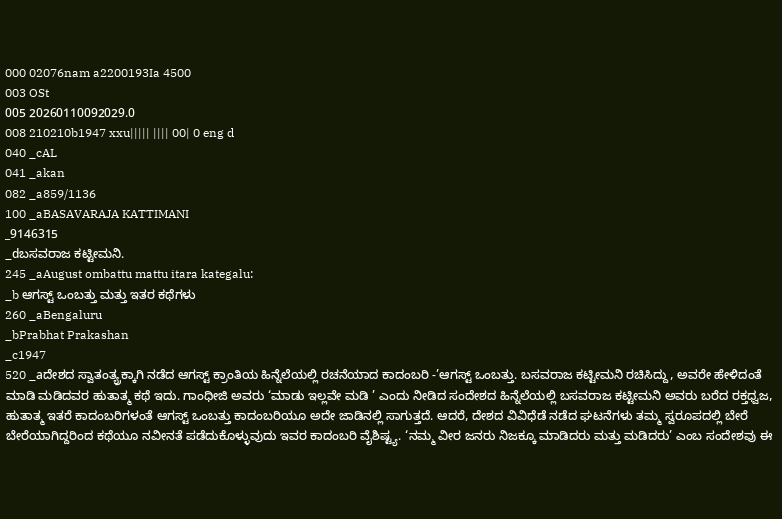000 02076nam a2200193Ia 4500
003 OSt
005 20260110092029.0
008 210210b1947 xxu||||| |||| 00| 0 eng d
040 _cAL
041 _akan
082 _a859/1136
100 _aBASAVARAJA KATTIMANI
_9146315
_dಬಸವರಾಜ ಕಟ್ಟೀಮನಿ.
245 _aAugust ombattu mattu itara kategalu:
_b ಆಗಸ್ಟ್ ಒಂಬತ್ತು ಮತ್ತು ಇತರ ಕಥೆಗಳು
260 _aBengaluru
_bPrabhat Prakashan
_c1947
520 _aದೇಶದ ಸ್ವಾತಂತ್ಯ್ರಕ್ಕಾಗಿ ನಡೆದ ಆಗಸ್ಟ್ ಕ್ರಾಂತಿಯ ಹಿನ್ನೆಲೆಯಲ್ಲಿ ರಚನೆಯಾದ ಕಾದಂಬರಿ -’ಆಗಸ್ಟ್ ಒಂಬತ್ತು. ಬಸವರಾಜ ಕಟ್ಟೀಮನಿ ರಚಿಸಿದ್ದು, ಅವರೇ ಹೇಳಿದಂತೆ ಮಾಡಿ ಮಡಿದವರ ಹುತಾತ್ಮ ಕಥೆ ಇದು. ಗಾಂಧೀಜಿ ಅವರು ‘ಮಾಡು ಇಲ್ಲವೇ ಮಡಿ ’ ಎಂದು ನೀಡಿದ ಸಂದೇಶದ ಹಿನ್ನೆಲೆಯಲ್ಲಿ ಬಸವರಾಜ ಕಟ್ಟೀಮನಿ ಅವರು ಬರೆದ ರಕ್ತಧ್ವಜ, ಹುತಾತ್ಮ ಇತರೆ ಕಾದಂಬರಿಗಳಂತೆ ಆಗಸ್ಟ್ ಒಂಬತ್ತು ಕಾದಂಬರಿಯೂ ಅದೇ ಜಾಡಿನಲ್ಲಿ ಸಾಗುತ್ತದೆ. ಆದರೆ, ದೇಶದ ವಿವಿಧೆಡೆ ನಡೆದ ಘಟನೆಗಳು ತಮ್ಮ ಸ್ವರೂಪದಲ್ಲಿ ಬೇರೆ ಬೇರೆಯಾಗಿದ್ದರಿಂದ ಕಥೆಯೂ ನವೀನತೆ ಪಡೆದುಕೊಳ್ಳುವುದು ಇವರ ಕಾದಂಬರಿ ವೈಶಿಷ್ಟ್ಯ. ‘ನಮ್ಮ ವೀರ ಜನರು ನಿಜಕ್ಕೂ ಮಾಡಿದರು ಮತ್ತು ಮಡಿದರು’ ಎಂಬ ಸಂದೇಶವು ಈ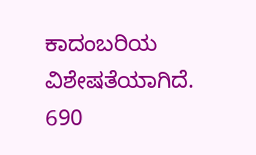ಕಾದಂಬರಿಯ ವಿಶೇಷತೆಯಾಗಿದೆ.
690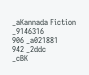_aKannada Fiction
_9146316
906 _a021881
942 _2ddc
_cBK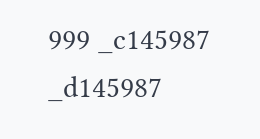999 _c145987
_d145987